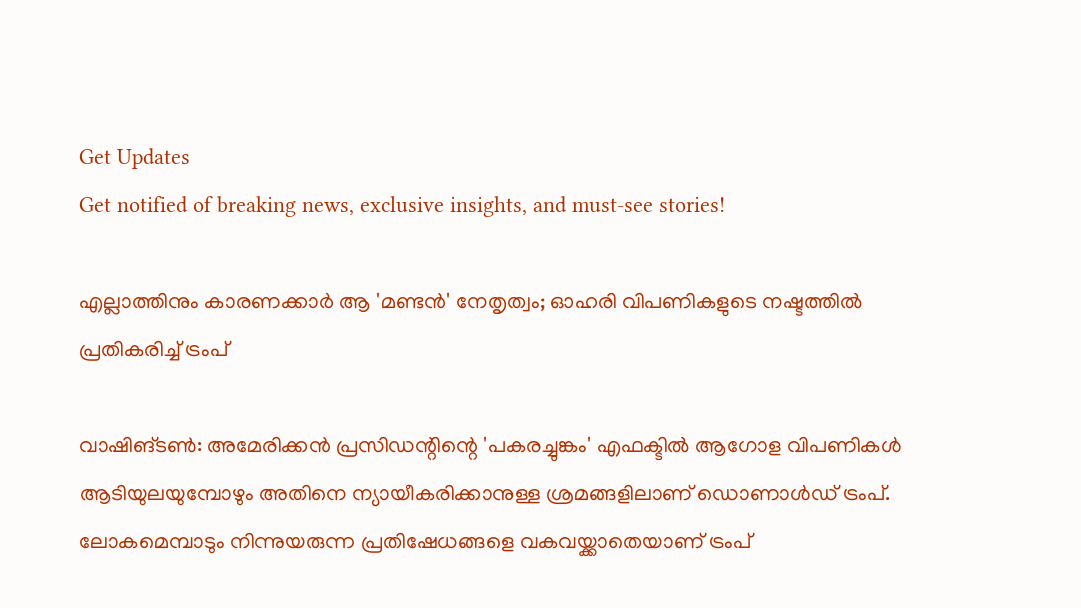Get Updates
Get notified of breaking news, exclusive insights, and must-see stories!

എല്ലാത്തിനും കാരണക്കാര്‍ ആ 'മണ്ടന്‍' നേതൃത്വം; ഓഹരി വിപണികളുടെ നഷ്ടത്തില്‍ പ്രതികരിച്ച് ട്രംപ്

വാഷിങ്ടണ്‍: അമേരിക്കന്‍ പ്രസിഡന്റിന്റെ 'പകരച്ചുങ്കം' എഫക്ടില്‍ ആഗോള വിപണികള്‍ ആടിയുലയുമ്പോഴും അതിനെ ന്യായീകരിക്കാനുള്ള ശ്രമങ്ങളിലാണ് ഡൊണാള്‍ഡ് ട്രംപ്. ലോകമെമ്പാടും നിന്നുയരുന്ന പ്രതിഷേധങ്ങളെ വകവയ്ക്കാതെയാണ് ട്രംപ്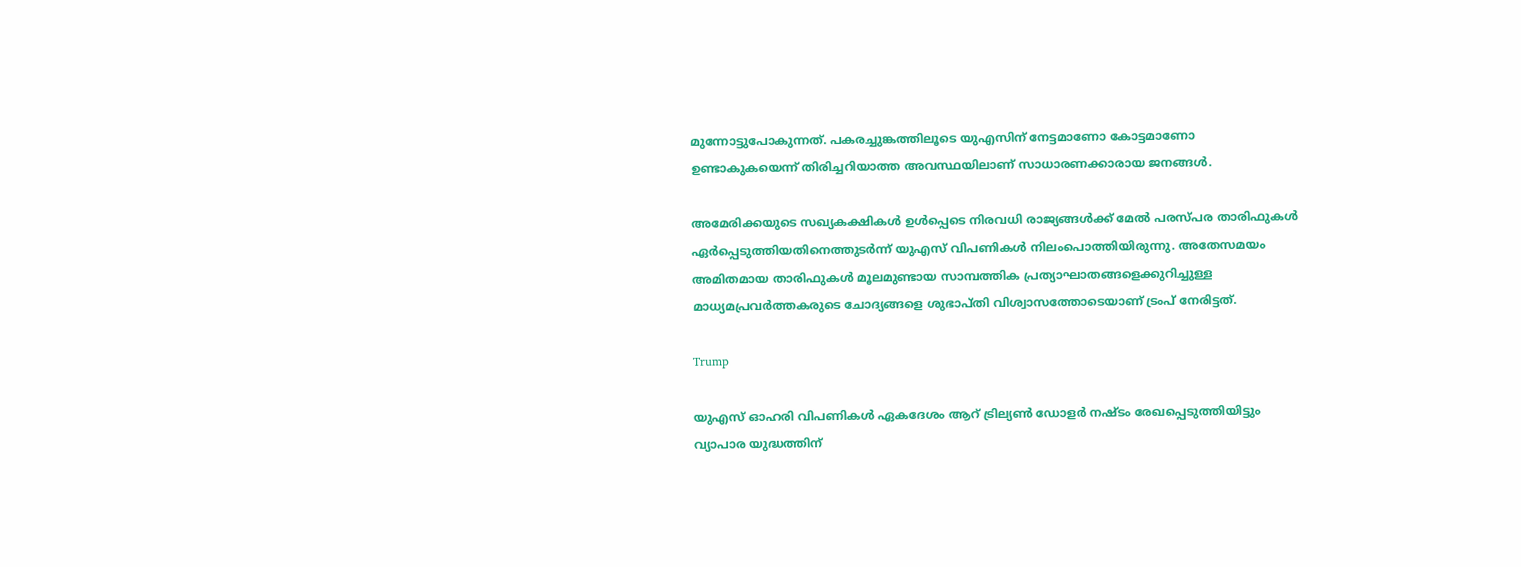മുന്നോട്ടുപോകുന്നത്. പകരച്ചുങ്കത്തിലൂടെ യുഎസിന് നേട്ടമാണോ കോട്ടമാണോ ഉണ്ടാകുകയെന്ന് തിരിച്ചറിയാത്ത അവസ്ഥയിലാണ് സാധാരണക്കാരായ ജനങ്ങള്‍.

അമേരിക്കയുടെ സഖ്യകക്ഷികള്‍ ഉള്‍പ്പെടെ നിരവധി രാജ്യങ്ങള്‍ക്ക് മേല്‍ പരസ്പര താരിഫുകള്‍ ഏര്‍പ്പെടുത്തിയതിനെത്തുടര്‍ന്ന് യുഎസ് വിപണികള്‍ നിലംപൊത്തിയിരുന്നു. അതേസമയം അമിതമായ താരിഫുകള്‍ മൂലമുണ്ടായ സാമ്പത്തിക പ്രത്യാഘാതങ്ങളെക്കുറിച്ചുള്ള മാധ്യമപ്രവര്‍ത്തകരുടെ ചോദ്യങ്ങളെ ശുഭാപ്തി വിശ്വാസത്തോടെയാണ് ട്രംപ് നേരിട്ടത്.

Trump

യുഎസ് ഓഹരി വിപണികള്‍ ഏകദേശം ആറ് ട്രില്യണ്‍ ഡോളര്‍ നഷ്ടം രേഖപ്പെടുത്തിയിട്ടും വ്യാപാര യുദ്ധത്തിന്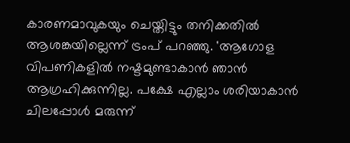കാരണമാവുകയും ചെയ്തിട്ടും തനിക്കതില്‍ ആശങ്കയില്ലെന്ന് ട്രംപ് പറഞ്ഞു. 'ആഗോള വിപണികളില്‍ നഷ്ടമുണ്ടാകാന്‍ ഞാന്‍ ആഗ്രഹിക്കുന്നില്ല. പക്ഷേ എല്ലാം ശരിയാകാന്‍ ചിലപ്പോള്‍ മരുന്ന്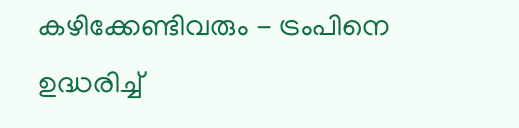കഴിക്കേണ്ടിവരും - ട്രംപിനെ ഉദ്ധരിച്ച്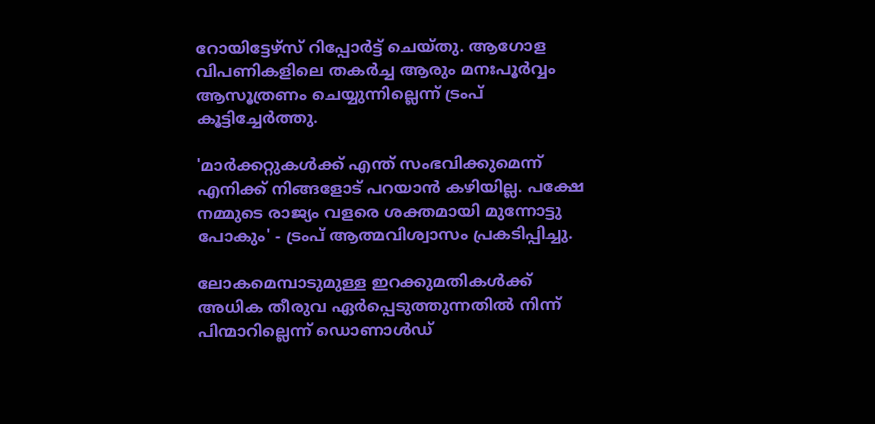റോയിട്ടേഴ്സ് റിപ്പോര്‍ട്ട് ചെയ്തു. ആഗോള വിപണികളിലെ തകര്‍ച്ച ആരും മനഃപൂര്‍വ്വം ആസൂത്രണം ചെയ്യുന്നില്ലെന്ന് ട്രംപ് കൂട്ടിച്ചേര്‍ത്തു.

'മാര്‍ക്കറ്റുകള്‍ക്ക് എന്ത് സംഭവിക്കുമെന്ന് എനിക്ക് നിങ്ങളോട് പറയാന്‍ കഴിയില്ല. പക്ഷേ നമ്മുടെ രാജ്യം വളരെ ശക്തമായി മുന്നോട്ടു പോകും' - ട്രംപ് ആത്മവിശ്വാസം പ്രകടിപ്പിച്ചു.

ലോകമെമ്പാടുമുള്ള ഇറക്കുമതികള്‍ക്ക് അധിക തീരുവ ഏര്‍പ്പെടുത്തുന്നതില്‍ നിന്ന് പിന്മാറില്ലെന്ന് ഡൊണാള്‍ഡ്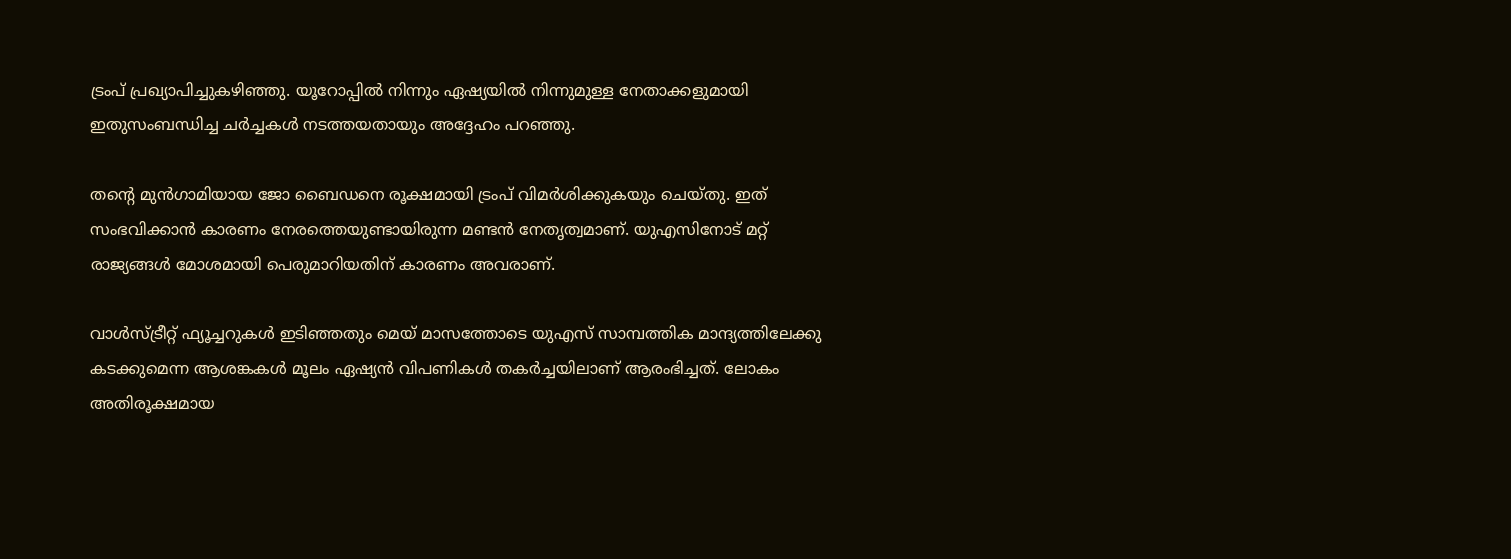ട്രംപ് പ്രഖ്യാപിച്ചുകഴിഞ്ഞു. യൂറോപ്പില്‍ നിന്നും ഏഷ്യയില്‍ നിന്നുമുള്ള നേതാക്കളുമായി ഇതുസംബന്ധിച്ച ചര്‍ച്ചകള്‍ നടത്തയതായും അദ്ദേഹം പറഞ്ഞു.

തന്റെ മുന്‍ഗാമിയായ ജോ ബൈഡനെ രൂക്ഷമായി ട്രംപ് വിമര്‍ശിക്കുകയും ചെയ്തു. ഇത് സംഭവിക്കാന്‍ കാരണം നേരത്തെയുണ്ടായിരുന്ന മണ്ടന്‍ നേതൃത്വമാണ്. യുഎസിനോട് മറ്റ് രാജ്യങ്ങള്‍ മോശമായി പെരുമാറിയതിന് കാരണം അവരാണ്.

വാള്‍സ്ട്രീറ്റ് ഫ്യൂച്ചറുകള്‍ ഇടിഞ്ഞതും മെയ് മാസത്തോടെ യുഎസ് സാമ്പത്തിക മാന്ദ്യത്തിലേക്കു കടക്കുമെന്ന ആശങ്കകള്‍ മൂലം ഏഷ്യന്‍ വിപണികള്‍ തകര്‍ച്ചയിലാണ് ആരംഭിച്ചത്. ലോകം അതിരൂക്ഷമായ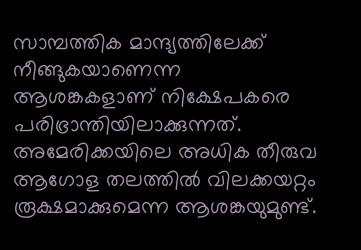സാമ്പത്തിക മാന്ദ്യത്തിലേക്ക് നീങ്ങുകയാണെന്ന ആശങ്കകളാണ് നിക്ഷേപകരെ പരിഭ്രാന്തിയിലാക്കുന്നത്. അമേരിക്കയിലെ അധിക തീരുവ ആഗോള തലത്തില്‍ വിലക്കയറ്റം രൂക്ഷമാക്കുമെന്ന ആശങ്കയുമുണ്ട്.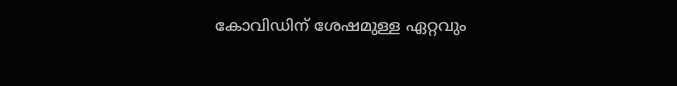കോവിഡിന് ശേഷമുള്ള ഏറ്റവും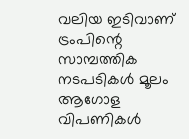വലിയ ഇടിവാണ് ട്രംപിന്റെ സാമ്പത്തിക നടപടികള്‍ മൂലം ആഗോള വിപണികള്‍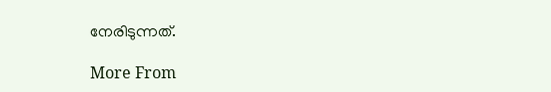നേരിടുന്നത്.

More From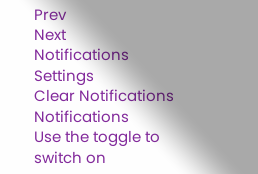Prev
Next
Notifications
Settings
Clear Notifications
Notifications
Use the toggle to switch on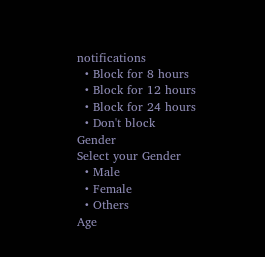notifications
  • Block for 8 hours
  • Block for 12 hours
  • Block for 24 hours
  • Don't block
Gender
Select your Gender
  • Male
  • Female
  • Others
Age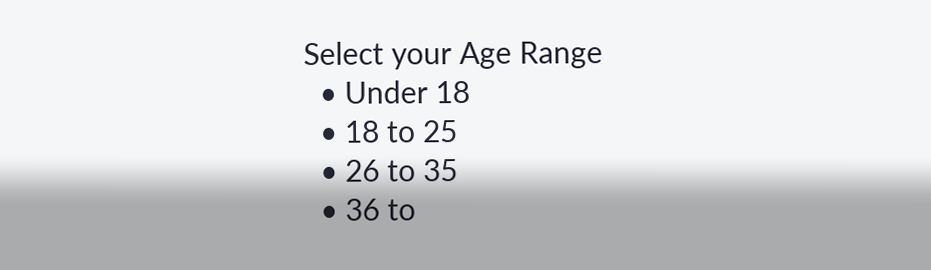Select your Age Range
  • Under 18
  • 18 to 25
  • 26 to 35
  • 36 to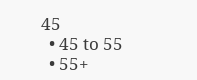45
  • 45 to 55
  • 55+